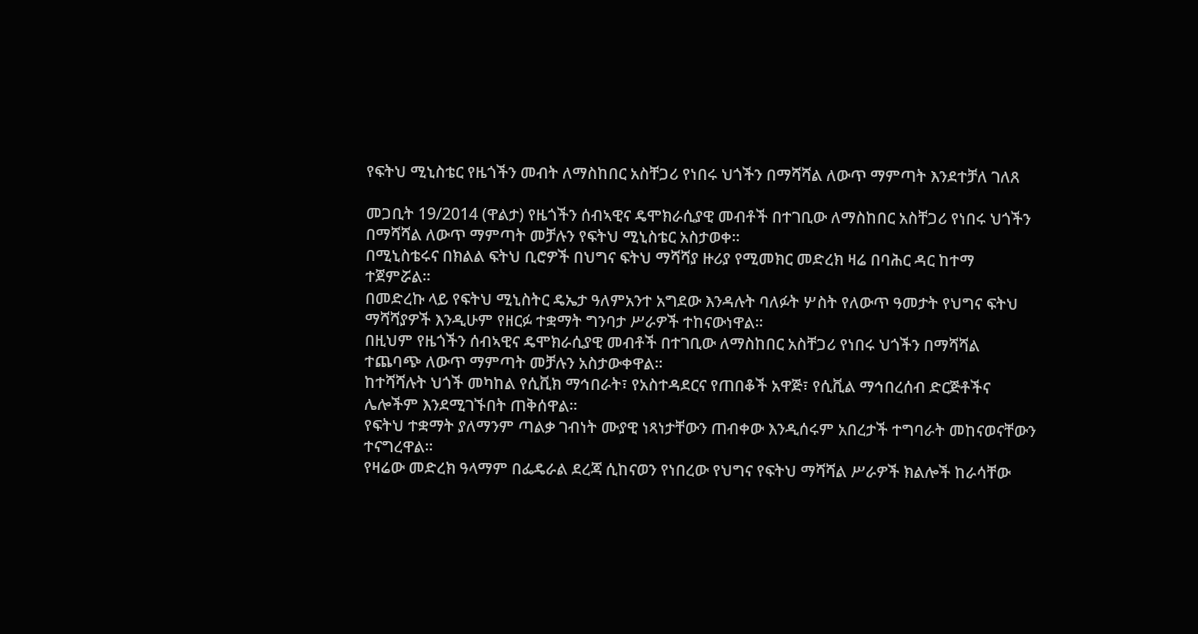የፍትህ ሚኒስቴር የዜጎችን መብት ለማስከበር አስቸጋሪ የነበሩ ህጎችን በማሻሻል ለውጥ ማምጣት እንደተቻለ ገለጸ

መጋቢት 19/2014 (ዋልታ) የዜጎችን ሰብኣዊና ዴሞክራሲያዊ መብቶች በተገቢው ለማስከበር አስቸጋሪ የነበሩ ህጎችን በማሻሻል ለውጥ ማምጣት መቻሉን የፍትህ ሚኒስቴር አስታወቀ።
በሚኒስቴሩና በክልል ፍትህ ቢሮዎች በህግና ፍትህ ማሻሻያ ዙሪያ የሚመክር መድረክ ዛሬ በባሕር ዳር ከተማ ተጀምሯል።
በመድረኩ ላይ የፍትህ ሚኒስትር ዴኤታ ዓለምአንተ አግደው እንዳሉት ባለፉት ሦስት የለውጥ ዓመታት የህግና ፍትህ ማሻሻያዎች እንዲሁም የዘርፉ ተቋማት ግንባታ ሥራዎች ተከናውነዋል።
በዚህም የዜጎችን ሰብኣዊና ዴሞክራሲያዊ መብቶች በተገቢው ለማስከበር አስቸጋሪ የነበሩ ህጎችን በማሻሻል ተጨባጭ ለውጥ ማምጣት መቻሉን አስታውቀዋል።
ከተሻሻሉት ህጎች መካከል የሲቪክ ማኅበራት፣ የአስተዳደርና የጠበቆች አዋጅ፣ የሲቪል ማኅበረሰብ ድርጅቶችና ሌሎችም እንደሚገኙበት ጠቅሰዋል።
የፍትህ ተቋማት ያለማንም ጣልቃ ገብነት ሙያዊ ነጻነታቸውን ጠብቀው እንዲሰሩም አበረታች ተግባራት መከናወናቸውን ተናግረዋል።
የዛሬው መድረክ ዓላማም በፌዴራል ደረጃ ሲከናወን የነበረው የህግና የፍትህ ማሻሻል ሥራዎች ክልሎች ከራሳቸው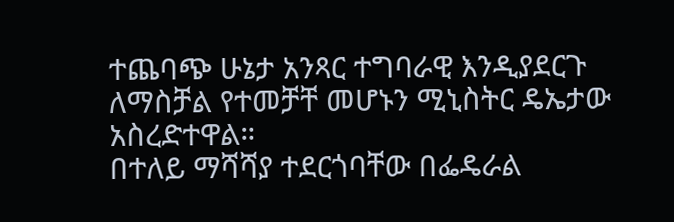ተጨባጭ ሁኔታ አንጻር ተግባራዊ እንዲያደርጉ ለማስቻል የተመቻቸ መሆኑን ሚኒስትር ዴኤታው አስረድተዋል።
በተለይ ማሻሻያ ተደርጎባቸው በፌዴራል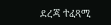ደረጃ ተፈጻሚ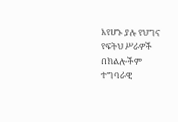እየሆኑ ያሉ የህግና የፍትህ ሥራዎች በክልሎችም ተግባራዊ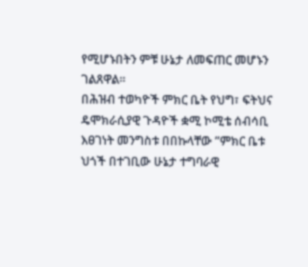የሚሆኑበትን ምቹ ሁኔታ ለመፍጠር መሆኑን ገልጸዋል።
በሕዝብ ተወካዮች ምክር ቤት የህግ፣ ፍትህና ዴሞክራሲያዊ ጉዳዮች ቋሚ ኮሚቴ ሰብሳቢ እፀገነት መንግስቱ በበኩላቸው ”ምክር ቤቱ ህጎች በተገቢው ሁኔታ ተግባራዊ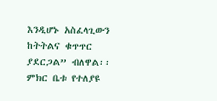እንዲሆኑ አስፈላጊውን ከትትልና ቁጥጥር ያደርጋል” ብለዋል፡፡
ምክር ቤቱ የተለያዩ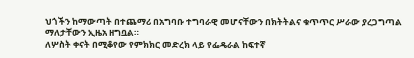ህጎችን ከማውጣት በተጨማሪ በአግባቡ ተግባራዊ መሆናቸውን በክትትልና ቁጥጥር ሥራው ያረጋግጣል ማለታቸውን ኢዜአ ዘግቧል።
ለሦስት ቀናት በሚቆየው የምክክር መድረክ ላይ የፌዴራል ከፍተኛ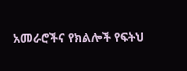አመራሮችና የክልሎች የፍትህ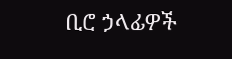ቢሮ ኃላፊዎች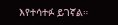እየተሳተፉ ይገኛል።